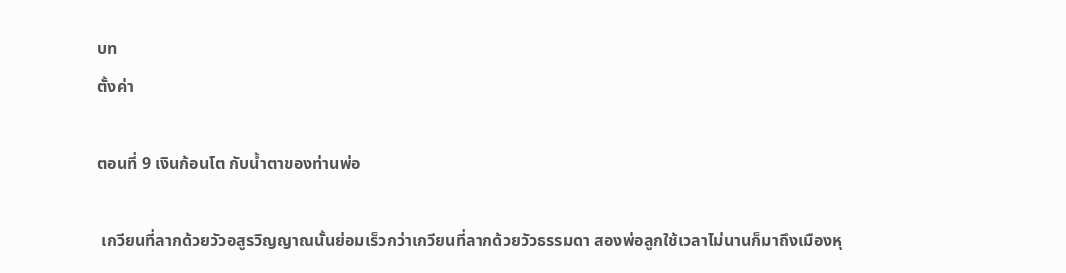บท
ตั้งค่า

ตอนที่ 9 เงินก้อนโต กับน้ำตาของท่านพ่อ

 เกวียนที่ลากด้วยวัวอสูรวิญญาณนั้นย่อมเร็วกว่าเกวียนที่ลากด้วยวัวธรรมดา สองพ่อลูกใช้เวลาไม่นานก็มาถึงเมืองหุ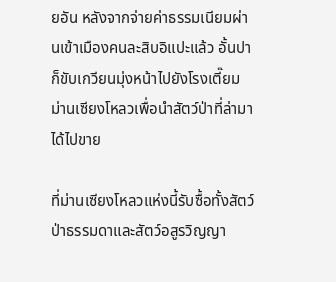ยอัน หลังจากจ่ายค่าธรรมเนียมผ่านเข้าเมืองคนละสิบอิแปะแล้ว อั้นปาก็ขับเกวียนมุ่งหน้าไปยังโรงเตี๊ยมม่านเซียงโหลวเพื่อนำสัตว์ป่าที่ล่ามาได้ไปขาย

ที่ม่านเซียงโหลวแห่งนี้รับซื้อทั้งสัตว์ป่าธรรมดาและสัตว์อสูรวิญญา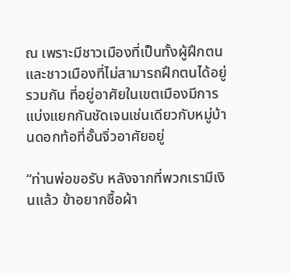ณ เพราะมีชาวเมืองที่เป็นทั้งผู้ฝึกตนและชาวเมืองที่ไม่สามารถฝึกตนได้อยู่รวมกัน ที่อยู่อาศัยในเขตเมืองมีการแบ่งแยกกันชัดเจนเช่นเดียวกับหมู่บ้านดอกท้อที่อั้นจิ่วอาศัยอยู่

“ท่านพ่อขอรับ หลังจากที่พวกเรามีเงินแล้ว ข้าอยากซื้อผ้า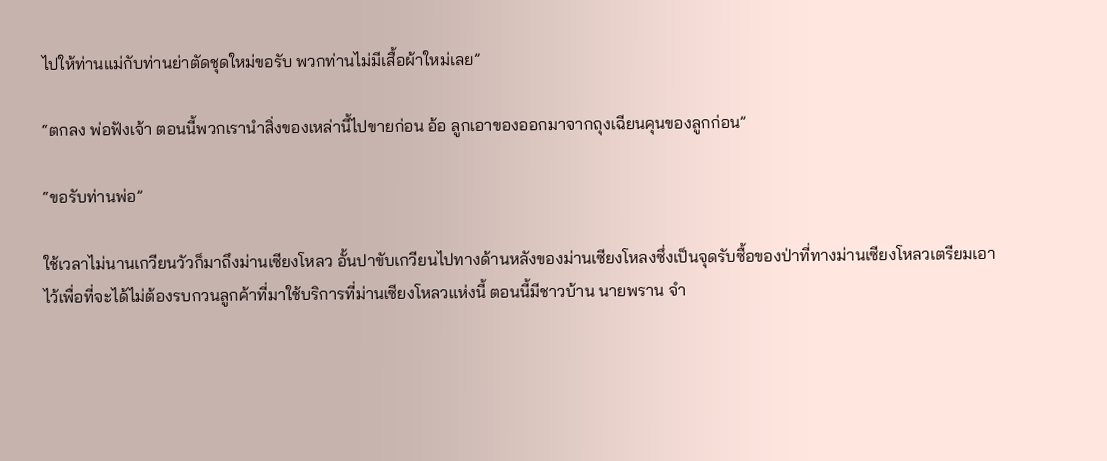ไปให้ท่านแม่กับท่านย่าตัดชุดใหม่ขอรับ พวกท่านไม่มีเสื้อผ้าใหม่เลย”

“ตกลง พ่อฟังเจ้า ตอนนี้พวกเรานำสิ่งของเหล่านี้ไปขายก่อน อ้อ ลูกเอาของออกมาจากถุงเฉียนคุนของลูกก่อน”

“ขอรับท่านพ่อ”

ใช้เวลาไม่นานเกวียนวัวก็มาถึงม่านเซียงโหลว อั้นปาขับเกวียนไปทางด้านหลังของม่านเซียงโหลงซึ่งเป็นจุดรับซื้อของป่าที่ทางม่านเซียงโหลวเตรียมเอาไว้เพื่อที่จะได้ไม่ต้องรบกวนลูกค้าที่มาใช้บริการที่ม่านเซียงโหลวแห่งนี้ ตอนนี้มีชาวบ้าน นายพราน จำ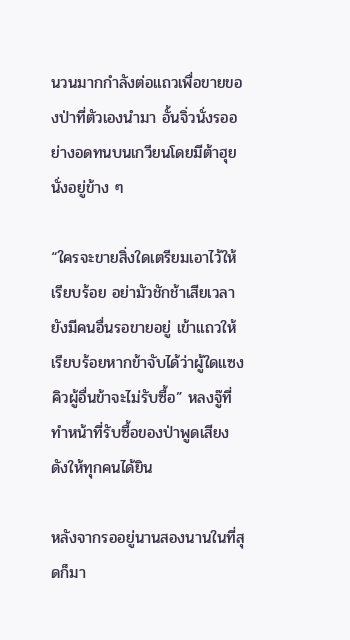นวนมากกำลังต่อแถวเพื่อขายของป่าที่ตัวเองนำมา อั้นจิ่วนั่งรออย่างอดทนบนเกวียนโดยมีต้าฮุยนั่งอยู่ข้าง ๆ

“ใครจะขายสิ่งใดเตรียมเอาไว้ให้เรียบร้อย อย่ามัวชักช้าเสียเวลายังมีคนอื่นรอขายอยู่ เข้าแถวให้เรียบร้อยหากข้าจับได้ว่าผู้ใดแซงคิวผู้อื่นข้าจะไม่รับซื้อ” หลงจู๊ที่ทำหน้าที่รับซื้อของป่าพูดเสียงดังให้ทุกคนได้ยิน

หลังจากรออยู่นานสองนานในที่สุดก็มา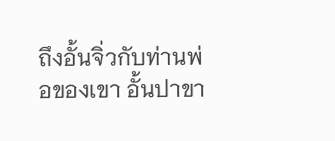ถึงอั้นจิ่วกับท่านพ่อของเขา อั้นปาขา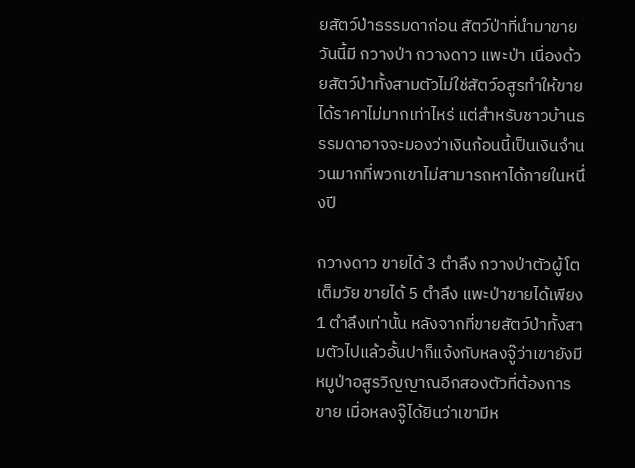ยสัตว์ป่าธรรมดาก่อน สัตว์ป่าที่นำมาขายวันนี้มี กวางป่า กวางดาว แพะป่า เนื่องด้วยสัตว์ป่าทั้งสามตัวไม่ใช่สัตว์อสูรทำให้ขายได้ราคาไม่มากเท่าไหร่ แต่สำหรับชาวบ้านธรรมดาอาจจะมองว่าเงินก้อนนี้เป็นเงินจำนวนมากที่พวกเขาไม่สามารถหาได้ภายในหนึ่งปี

กวางดาว ขายได้ 3 ตำลึง กวางป่าตัวผู้โตเต็มวัย ขายได้ 5 ตำลึง แพะป่าขายได้เพียง 1 ตำลึงเท่านั้น หลังจากที่ขายสัตว์ป่าทั้งสามตัวไปแล้วอั้นปาก็แจ้งกับหลงจู๊ว่าเขายังมีหมูป่าอสูรวิญญาณอีกสองตัวที่ต้องการขาย เมื่อหลงจู๊ได้ยินว่าเขามีห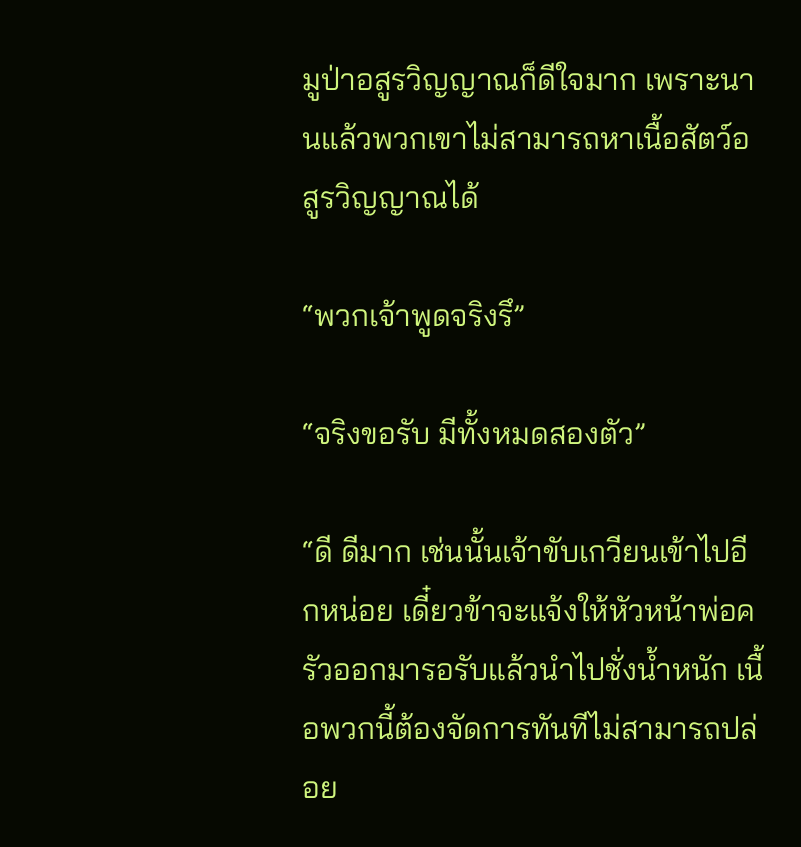มูป่าอสูรวิญญาณก็ดีใจมาก เพราะนานแล้วพวกเขาไม่สามารถหาเนื้อสัตว์อสูรวิญญาณได้

“พวกเจ้าพูดจริงรึ”

“จริงขอรับ มีทั้งหมดสองตัว”

“ดี ดีมาก เช่นนั้นเจ้าขับเกวียนเข้าไปอีกหน่อย เดี๋ยวข้าจะแจ้งให้หัวหน้าพ่อครัวออกมารอรับแล้วนำไปชั่งน้ำหนัก เนื้อพวกนี้ต้องจัดการทันทีไม่สามารถปล่อย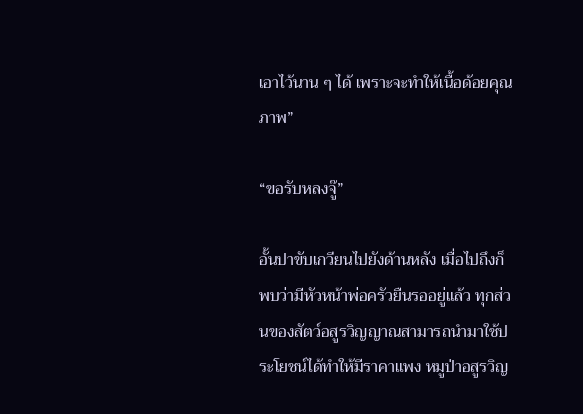เอาไว้นาน ๆ ได้ เพราะจะทำให้เนื้อด้อยคุณภาพ”

“ขอรับหลงจู๊”

อั้นปาขับเกวียนไปยังด้านหลัง เมื่อไปถึงก็พบว่ามีหัวหน้าพ่อครัวยืนรออยู่แล้ว ทุกส่วนของสัตว์อสูรวิญญาณสามารถนำมาใช้ประโยชน์ได้ทำให้มีราคาแพง หมูป่าอสูรวิญ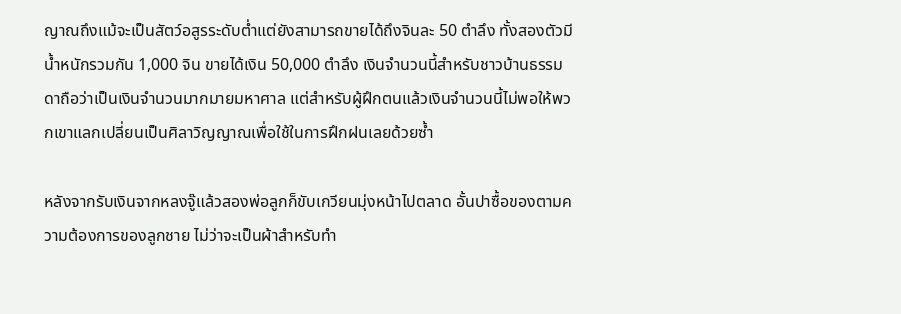ญาณถึงแม้จะเป็นสัตว์อสูรระดับต่ำแต่ยังสามารถขายได้ถึงจินละ 50 ตำลึง ทั้งสองตัวมีน้ำหนักรวมกัน 1,000 จิน ขายได้เงิน 50,000 ตำลึง เงินจำนวนนี้สำหรับชาวบ้านธรรมดาถือว่าเป็นเงินจำนวนมากมายมหาศาล แต่สำหรับผู้ฝึกตนแล้วเงินจำนวนนี้ไม่พอให้พวกเขาแลกเปลี่ยนเป็นศิลาวิญญาณเพื่อใช้ในการฝึกฝนเลยด้วยซ้ำ

หลังจากรับเงินจากหลงจู๊แล้วสองพ่อลูกก็ขับเกวียนมุ่งหน้าไปตลาด อั้นปาซื้อของตามความต้องการของลูกชาย ไม่ว่าจะเป็นผ้าสำหรับทำ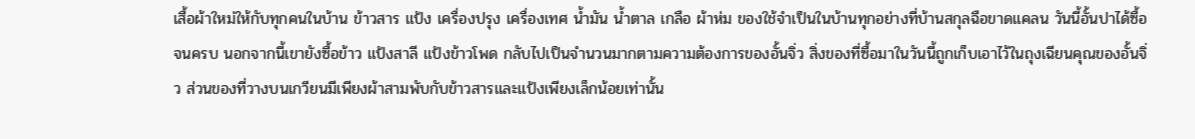เสื้อผ้าใหม่ให้กับทุกคนในบ้าน ข้าวสาร แป้ง เครื่องปรุง เครื่องเทศ น้ำมัน น้ำตาล เกลือ ผ้าห่ม ของใช้จำเป็นในบ้านทุกอย่างที่บ้านสกุลฉือขาดแคลน วันนี้อั้นปาได้ซื้อจนครบ นอกจากนี้เขายังซื้อข้าว แป้งสาลี แป้งข้าวโพด กลับไปเป็นจำนวนมากตามความต้องการของอั้นจิ่ว สิ่งของที่ซื้อมาในวันนี้ถูกเก็บเอาไว้ในถุงเฉียนคุณของอั้นจิ่ว ส่วนของที่วางบนเกวียนมีเพียงผ้าสามพับกับข้าวสารและแป้งเพียงเล็กน้อยเท่านั้น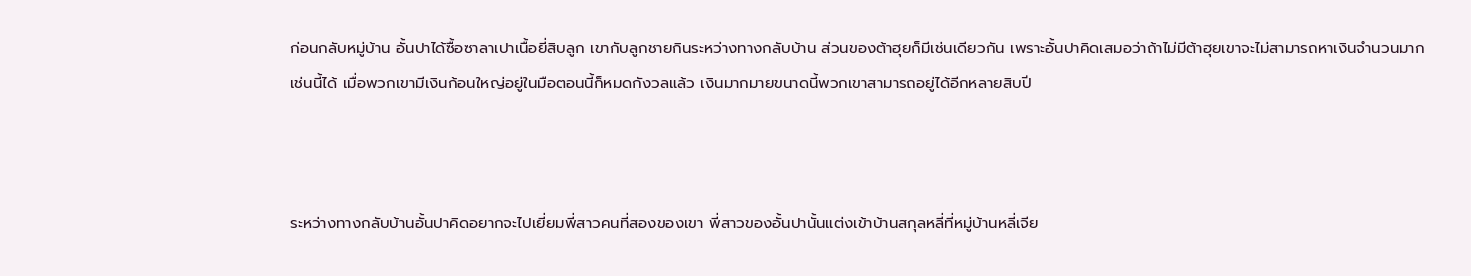ก่อนกลับหมู่บ้าน อั้นปาได้ซื้อซาลาเปาเนื้อยี่สิบลูก เขากับลูกชายกินระหว่างทางกลับบ้าน ส่วนของต้าฮุยก็มีเช่นเดียวกัน เพราะอั้นปาคิดเสมอว่าถ้าไม่มีต้าฮุยเขาจะไม่สามารถหาเงินจำนวนมากเช่นนี้ได้ เมื่อพวกเขามีเงินก้อนใหญ่อยู่ในมือตอนนี้ก็หมดกังวลแล้ว เงินมากมายขนาดนี้พวกเขาสามารถอยู่ได้อีกหลายสิบปี



ระหว่างทางกลับบ้านอั้นปาคิดอยากจะไปเยี่ยมพี่สาวคนที่สองของเขา พี่สาวของอั้นปานั้นแต่งเข้าบ้านสกุลหลี่ที่หมู่บ้านหลี่เจีย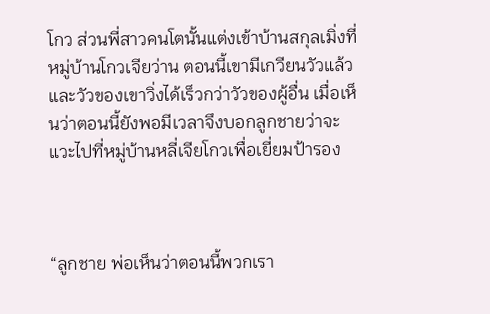โกว ส่วนพี่สาวคนโตนั้นแต่งเข้าบ้านสกุลเมิ่งที่หมู่บ้านโกวเจียว่าน ตอนนี้เขามีเกวียนวัวแล้วและวัวของเขาวิ่งได้เร็วกว่าวัวของผู้อื่น เมื่อเห็นว่าตอนนี้ยังพอมีเวลาจึงบอกลูกชายว่าจะแวะไปที่หมู่บ้านหลี่เจียโกวเพื่อเยี่ยมป้ารอง



“ลูกชาย พ่อเห็นว่าตอนนี้พวกเรา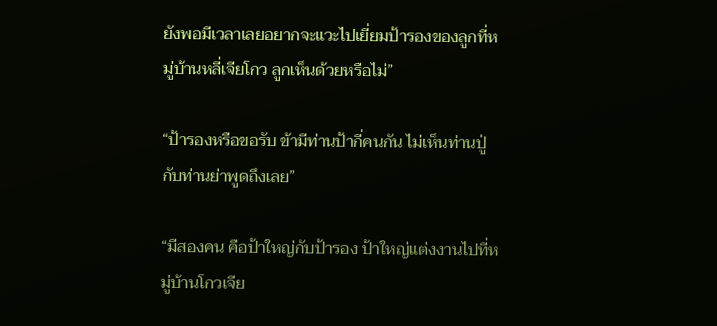ยังพอมีเวลาเลยอยากจะแวะไปเยี่ยมป้ารองของลูกที่หมู่บ้านหลี่เจียโกว ลูกเห็นด้วยหรือไม่”

“ป้ารองหรือขอรับ ข้ามีท่านป้ากี่คนกัน ไม่เห็นท่านปู่กับท่านย่าพูดถึงเลย”

“มีสองคน คือป้าใหญ่กับป้ารอง ป้าใหญ่แต่งงานไปที่หมู่บ้านโกวเจีย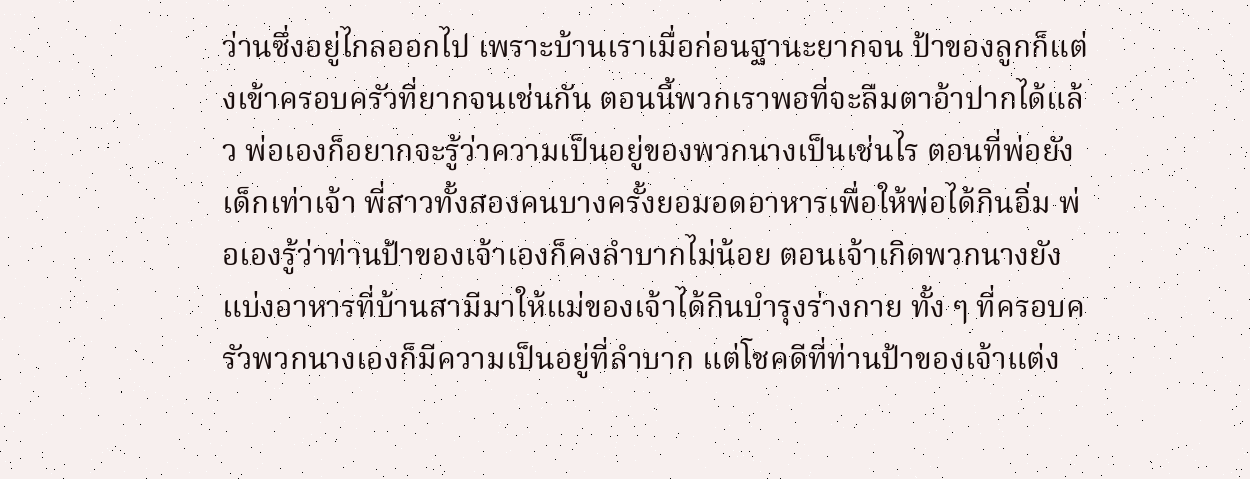ว่านซึ่งอยู่ไกลออกไป เพราะบ้านเราเมื่อก่อนฐานะยากจน ป้าของลูกก็แต่งเข้าครอบครัวที่ยากจนเช่นกัน ตอนนี้พวกเราพอที่จะลืมตาอ้าปากได้แล้ว พ่อเองก็อยากจะรู้ว่าความเป็นอยู่ของพวกนางเป็นเช่นไร ตอนที่พ่อยังเด็กเท่าเจ้า พี่สาวทั้งสองคนบางครั้งยอมอดอาหารเพื่อให้พ่อได้กินอิ่ม พ่อเองรู้ว่าท่านป้าของเจ้าเองก็คงลำบากไม่น้อย ตอนเจ้าเกิดพวกนางยังแบ่งอาหารที่บ้านสามีมาให้แม่ของเจ้าได้กินบำรุงร่างกาย ทั้ง ๆ ที่ครอบครัวพวกนางเองก็มีความเป็นอยู่ที่ลำบาก แต่โชคดีที่ท่านป้าของเจ้าแต่ง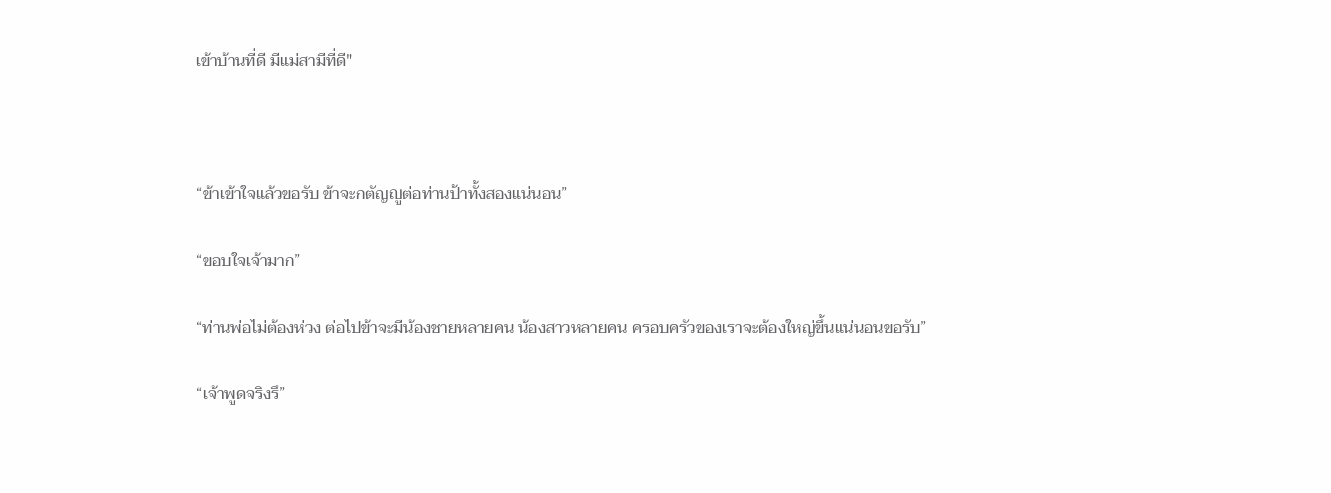เข้าบ้านที่ดี มีแม่สามีที่ดี"



“ข้าเข้าใจแล้วขอรับ ข้าจะกตัญญูต่อท่านป้าทั้งสองแน่นอน”

“ขอบใจเจ้ามาก”

“ท่านพ่อไม่ต้องห่วง ต่อไปข้าจะมีน้องชายหลายคน น้องสาวหลายคน ครอบครัวของเราจะต้องใหญ่ขึ้นแน่นอนขอรับ”

“เจ้าพูดจริงรึ”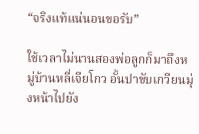“จริงแท้แน่นอนขอรับ”

ใช้เวลาไม่นานสองพ่อลูกก็มาถึงหมู่บ้านหลี่เจียโกว อั้นปาขับเกวียนมุ่งหน้าไปยัง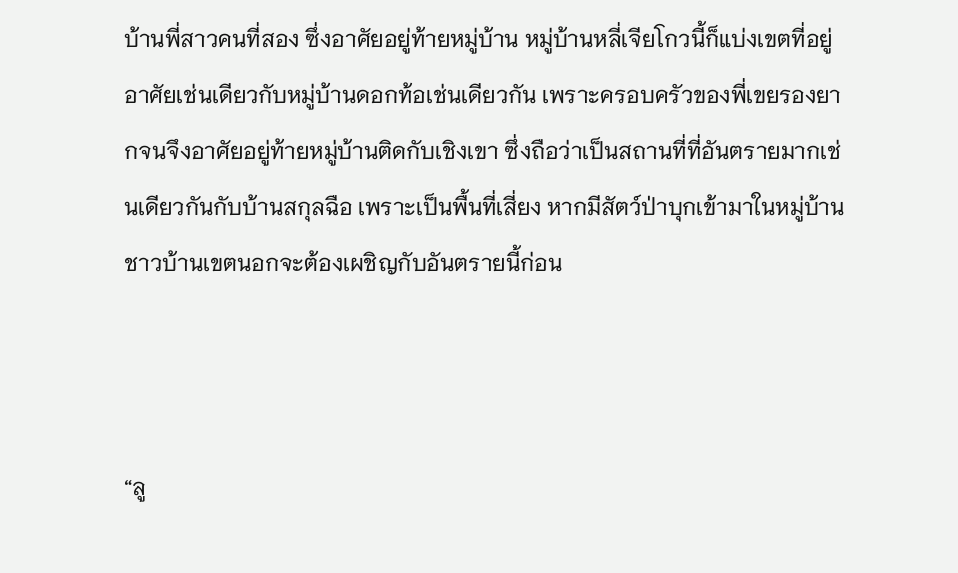บ้านพี่สาวคนที่สอง ซึ่งอาศัยอยู่ท้ายหมู่บ้าน หมู่บ้านหลี่เจียโกวนี้ก็แบ่งเขตที่อยู่อาศัยเช่นเดียวกับหมู่บ้านดอกท้อเช่นเดียวกัน เพราะครอบครัวของพี่เขยรองยากจนจึงอาศัยอยู่ท้ายหมู่บ้านติดกับเชิงเขา ซึ่งถือว่าเป็นสถานที่ที่อันตรายมากเช่นเดียวกันกับบ้านสกุลฉือ เพราะเป็นพื้นที่เสี่ยง หากมีสัตว์ป่าบุกเข้ามาในหมู่บ้าน ชาวบ้านเขตนอกจะต้องเผชิญกับอันตรายนี้ก่อน



“ลู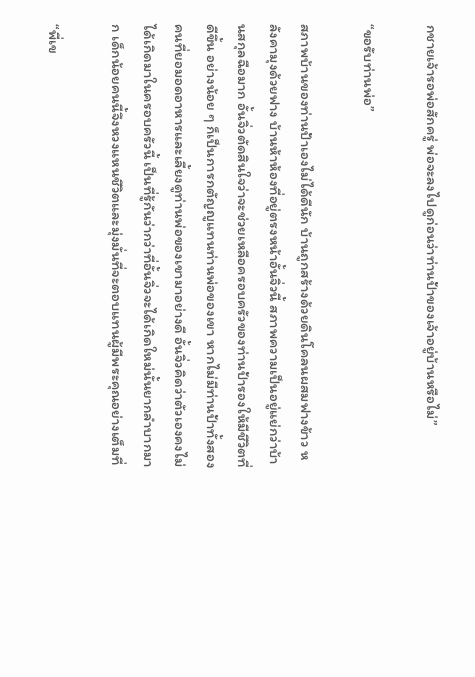กชายเจ้ารอพ่อสักครู่ พ่อจะลงไปดูก่อนว่าท่านป้าของเจ้าอยู่บ้านหรือไม่”

“ขอรับท่านพ่อ”

สภาพบ้านของท่านป้าเองไม่ได้ดีนัก บ้านถูกสร้างด้วยดินโคลนผสมฟางข้าว หลังคามุงด้วยฟาง บ้านห้าห้องที่อยู่ตรงหน้าอั้นจิ่วนี้ สภาพความเป็นอยู่แย่กว่าบ้านสกุลฉือมาก อั้นจิ่วตัดสินใจว่าจะช่วยเหลือครอบครัวของท่านป้ารองให้มีชีวิตที่ดีขึ้น อย่างน้อย ๆ ก็เป็นการกตัญญูแทนท่านพ่อของเขา หากไม่มีท่านป้าทั้งสองคนที่ยอมอดอาหารและเลี้ยงดูท่านพ่อของเขามาอย่างดี อั้นจิ่วคิดว่าตัวเองคงไม่ได้เกิดมาในครอบครัวนี้ เป็นที่รู้กันว่ากว่าที่อั้นจิ่วจะได้เกิดใหม่นั้นยากลำบากมาก เด็กน้อยคนนี้จึงหวงแหนชีวิตและมุ่งมั่นที่จะตอบแทนผู้มีพระคุณอย่างเต็มที่

“พี่เข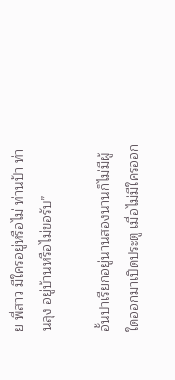ย พี่สาว มีใครอยู่หรือไม่ ท่านป้า ท่านลุง อยู่บ้านหรือไม่ขอรับ”

อั้นปาเรียกอยู่นานสองนานก็ไม่มีผู้ใดออกมาเปิดประตู เมื่อไม่มีใครออก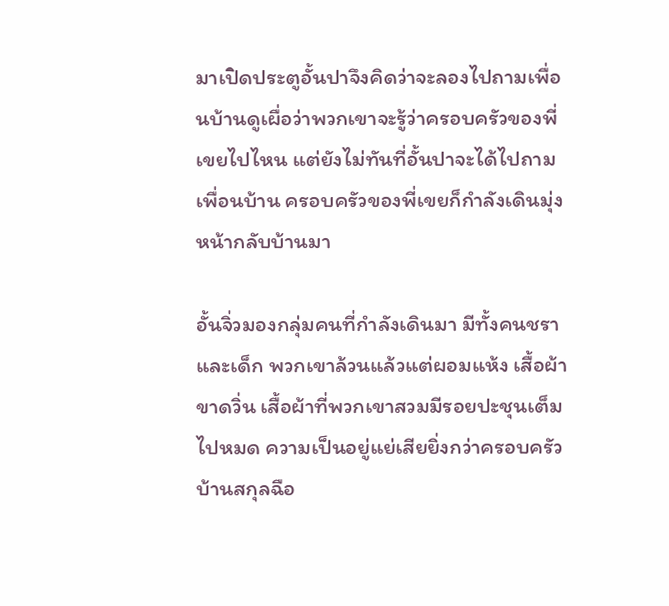มาเปิดประตูอั้นปาจึงคิดว่าจะลองไปถามเพื่อนบ้านดูเผื่อว่าพวกเขาจะรู้ว่าครอบครัวของพี่เขยไปไหน แต่ยังไม่ทันที่อั้นปาจะได้ไปถามเพื่อนบ้าน ครอบครัวของพี่เขยก็กำลังเดินมุ่งหน้ากลับบ้านมา

อั้นจิ่วมองกลุ่มคนที่กำลังเดินมา มีทั้งคนชราและเด็ก พวกเขาล้วนแล้วแต่ผอมแห้ง เสื้อผ้าขาดวิ่น เสื้อผ้าที่พวกเขาสวมมีรอยปะชุนเต็มไปหมด ความเป็นอยู่แย่เสียยิ่งกว่าครอบครัวบ้านสกุลฉือ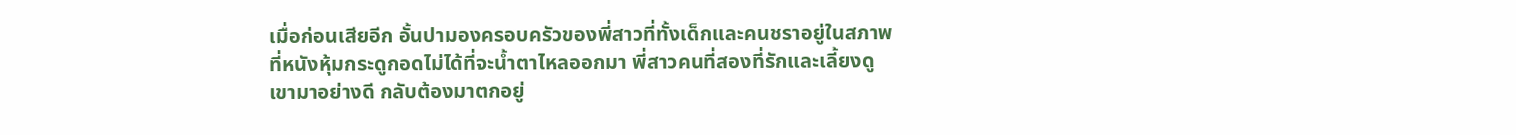เมื่อก่อนเสียอีก อั้นปามองครอบครัวของพี่สาวที่ทั้งเด็กและคนชราอยู่ในสภาพที่หนังหุ้มกระดูกอดไม่ได้ที่จะน้ำตาไหลออกมา พี่สาวคนที่สองที่รักและเลี้ยงดูเขามาอย่างดี กลับต้องมาตกอยู่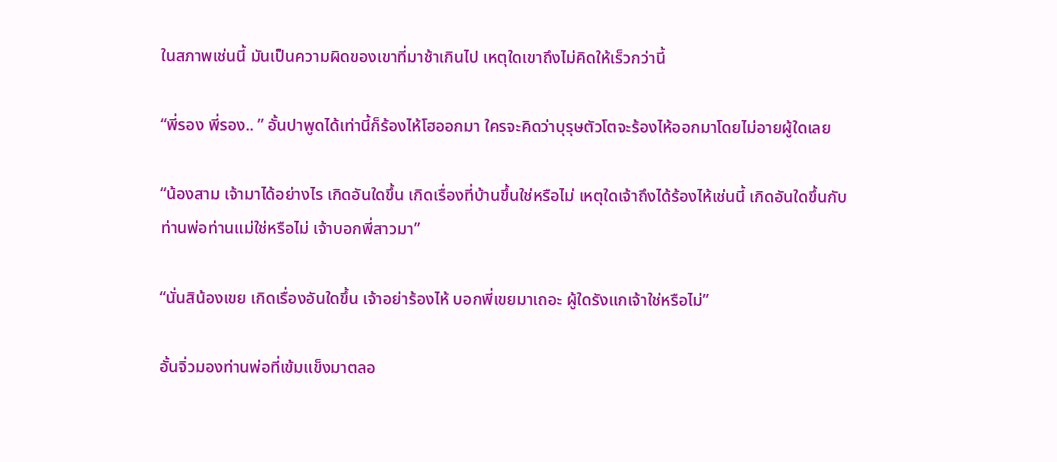ในสภาพเช่นนี้ มันเป็นความผิดของเขาที่มาช้าเกินไป เหตุใดเขาถึงไม่คิดให้เร็วกว่านี้

“พี่รอง พี่รอง.. ” อั้นปาพูดได้เท่านี้ก็ร้องไห้โฮออกมา ใครจะคิดว่าบุรุษตัวโตจะร้องไห้ออกมาโดยไม่อายผู้ใดเลย

“น้องสาม เจ้ามาได้อย่างไร เกิดอันใดขึ้น เกิดเรื่องที่บ้านขึ้นใช่หรือไม่ เหตุใดเจ้าถึงได้ร้องไห้เช่นนี้ เกิดอันใดขึ้นกับท่านพ่อท่านแม่ใช่หรือไม่ เจ้าบอกพี่สาวมา”

“นั่นสิน้องเขย เกิดเรื่องอันใดขึ้น เจ้าอย่าร้องไห้ บอกพี่เขยมาเถอะ ผู้ใดรังแกเจ้าใช่หรือไม่”

อั้นจิ่วมองท่านพ่อที่เข้มแข็งมาตลอ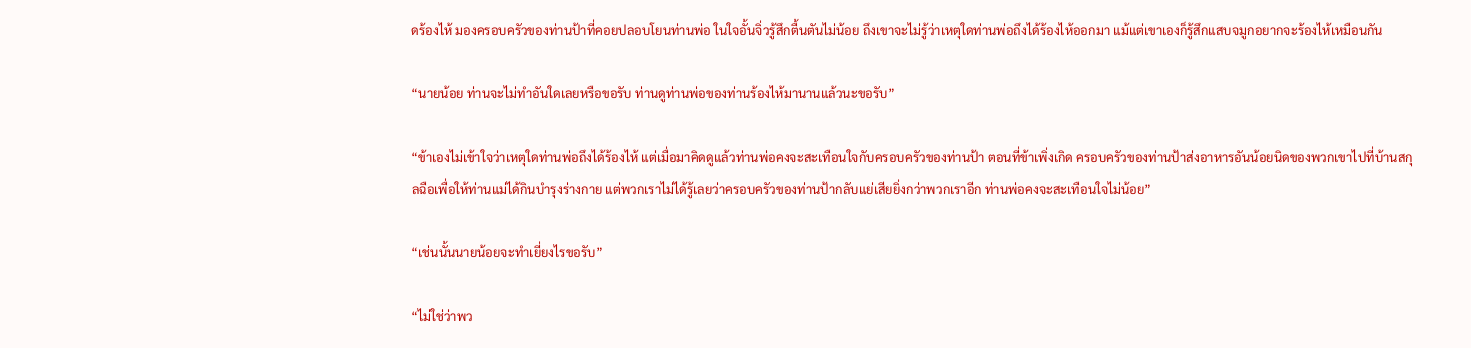ดร้องไห้ มองครอบครัวของท่านป้าที่คอยปลอบโยนท่านพ่อ ในใจอั้นจิ่วรู้สึกตื้นตันไม่น้อย ถึงเขาจะไม่รู้ว่าเหตุใดท่านพ่อถึงได้ร้องไห้ออกมา แม้แต่เขาเองก็รู้สึกแสบจมูกอยากจะร้องไห้เหมือนกัน

“นายน้อย ท่านจะไม่ทำอันใดเลยหรือขอรับ ท่านดูท่านพ่อของท่านร้องไห้มานานแล้วนะขอรับ”

“ข้าเองไม่เข้าใจว่าเหตุใดท่านพ่อถึงได้ร้องไห้ แต่เมื่อมาคิดดูแล้วท่านพ่อคงจะสะเทือนใจกับครอบครัวของท่านป้า ตอนที่ข้าเพิ่งเกิด ครอบครัวของท่านป้าส่งอาหารอันน้อยนิดของพวกเขาไปที่บ้านสกุลฉือเพื่อให้ท่านแม่ได้กินบำรุงร่างกาย แต่พวกเราไม่ได้รู้เลยว่าครอบครัวของท่านป้ากลับแย่เสียยิ่งกว่าพวกเราอีก ท่านพ่อคงจะสะเทือนใจไม่น้อย”

“เช่นนั้นนายน้อยจะทำเยี่ยงไรขอรับ”

“ไม่ใช่ว่าพว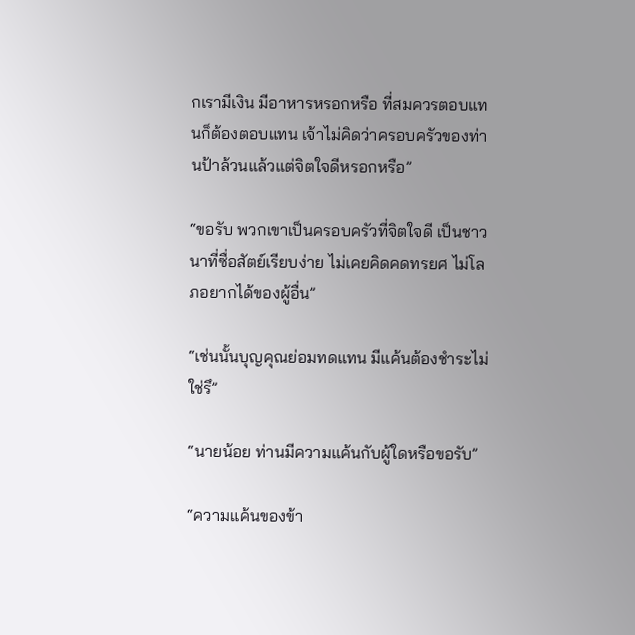กเรามีเงิน มีอาหารหรอกหรือ ที่สมควรตอบแทนก็ต้องตอบแทน เจ้าไม่คิดว่าครอบครัวของท่านป้าล้วนแล้วแต่จิตใจดีหรอกหรือ”

“ขอรับ พวกเขาเป็นครอบครัวที่จิตใจดี เป็นชาวนาที่ซื่อสัตย์เรียบง่าย ไม่เคยคิดคดทรยศ ไม่โลภอยากได้ของผู้อื่น”

“เช่นนั้นบุญคุณย่อมทดแทน มีแค้นต้องชำระไม่ใช่รึ”

“นายน้อย ท่านมีความแค้นกับผู้ใดหรือขอรับ”

“ความแค้นของข้า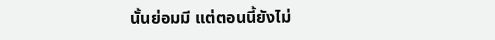นั้นย่อมมี แต่ตอนนี้ยังไม่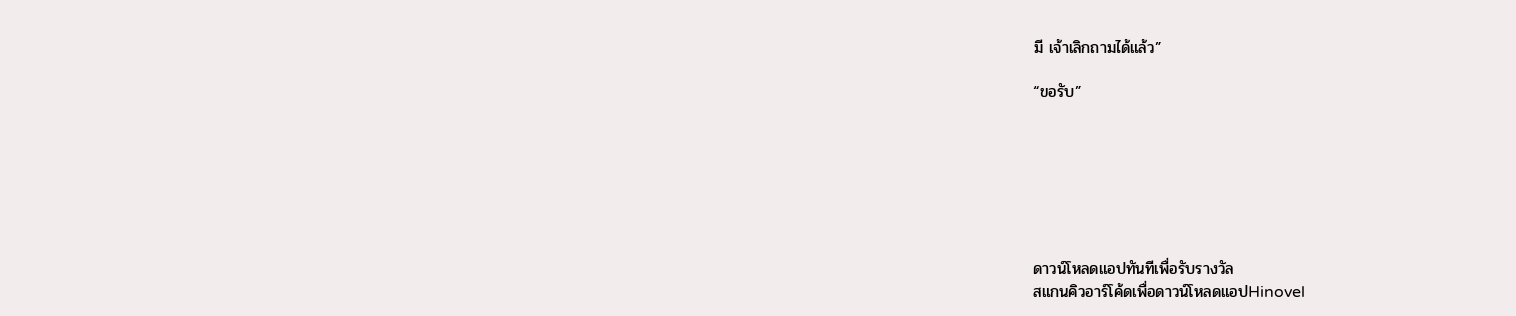มี เจ้าเลิกถามได้แล้ว”

“ขอรับ”







ดาวน์โหลดแอปทันทีเพื่อรับรางวัล
สแกนคิวอาร์โค้ดเพื่อดาวน์โหลดแอปHinovel